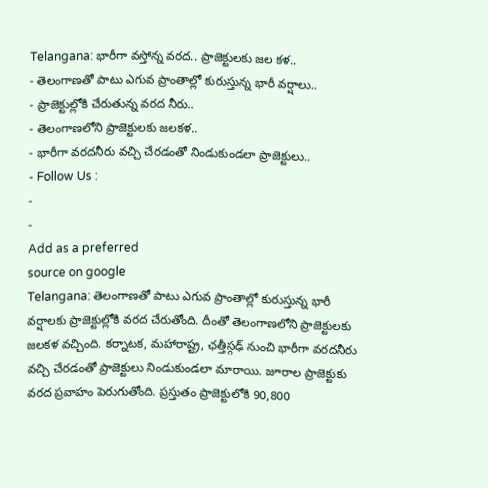Telangana: భారీగా వస్తోన్న వరద.. ప్రాజెక్టులకు జల కళ..
- తెలంగాణతో పాటు ఎగువ ప్రాంతాల్లో కురుస్తున్న భారీ వర్షాలు..
- ప్రాజెక్టుల్లోకి చేరుతున్న వరద నీరు..
- తెలంగాణలోని ప్రాజెక్టులకు జలకళ..
- భారీగా వరదనీరు వచ్చి చేరడంతో నిండుకుండలా ప్రాజెక్టులు..
- Follow Us :
-
-
Add as a preferred
source on google
Telangana: తెలంగాణతో పాటు ఎగువ ప్రాంతాల్లో కురుస్తున్న భారీ వర్షాలకు ప్రాజెక్టుల్లోకి వరద చేరుతోంది. దీంతో తెలంగాణలోని ప్రాజెక్టులకు జలకళ వచ్చింది. కర్నాటక, మహారాష్ట్ర, ఛత్తీస్గఢ్ నుంచి భారీగా వరదనీరు వచ్చి చేరడంతో ప్రాజెక్టులు నిండుకుండలా మారాయి. జూరాల ప్రాజెక్టుకు వరద ప్రవాహం పెరుగుతోంది. ప్రస్తుతం ప్రాజెక్టులోకి 90,800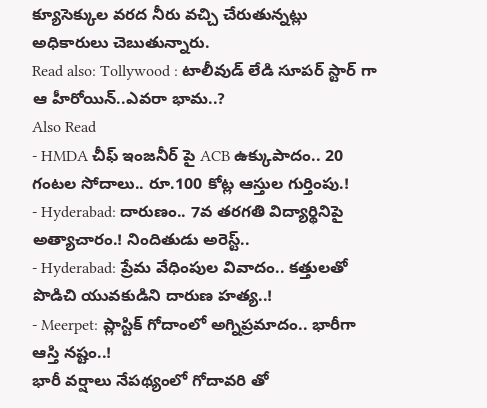క్యూసెక్కుల వరద నీరు వచ్చి చేరుతున్నట్లు అధికారులు చెబుతున్నారు.
Read also: Tollywood : టాలీవుడ్ లేడి సూపర్ స్టార్ గా ఆ హీరోయిన్..ఎవరా భామ..?
Also Read
- HMDA చీఫ్ ఇంజనీర్ పై ACB ఉక్కుపాదం.. 20 గంటల సోదాలు.. రూ.100 కోట్ల ఆస్తుల గుర్తింపు.!
- Hyderabad: దారుణం.. 7వ తరగతి విద్యార్థినిపై అత్యాచారం.! నిందితుడు అరెస్ట్..
- Hyderabad: ప్రేమ వేధింపుల వివాదం.. కత్తులతో పొడిచి యువకుడిని దారుణ హత్య..!
- Meerpet: ప్లాస్టిక్ గోదాంలో అగ్నిప్రమాదం.. భారీగా ఆస్తి నష్టం..!
భారీ వర్షాలు నేపథ్యంలో గోదావరి తో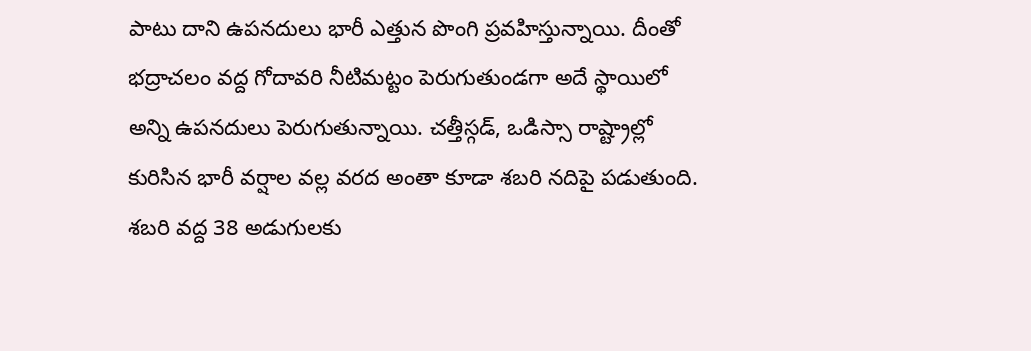పాటు దాని ఉపనదులు భారీ ఎత్తున పొంగి ప్రవహిస్తున్నాయి. దీంతో భద్రాచలం వద్ద గోదావరి నీటిమట్టం పెరుగుతుండగా అదే స్థాయిలో అన్ని ఉపనదులు పెరుగుతున్నాయి. చత్తీస్గడ్, ఒడిస్సా రాష్ట్రాల్లో కురిసిన భారీ వర్షాల వల్ల వరద అంతా కూడా శబరి నదిపై పడుతుంది. శబరి వద్ద 38 అడుగులకు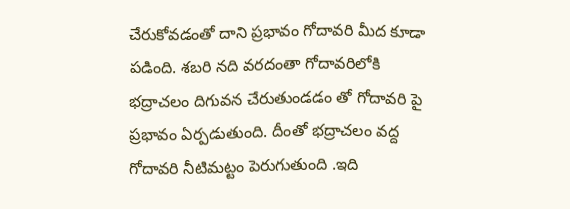చేరుకోవడంతో దాని ప్రభావం గోదావరి మీద కూడా పడింది. శబరి నది వరదంతా గోదావరిలోకి భద్రాచలం దిగువన చేరుతుండడం తో గోదావరి పై ప్రభావం ఏర్పడుతుంది. దీంతో భద్రాచలం వద్ద గోదావరి నీటిమట్టం పెరుగుతుంది .ఇది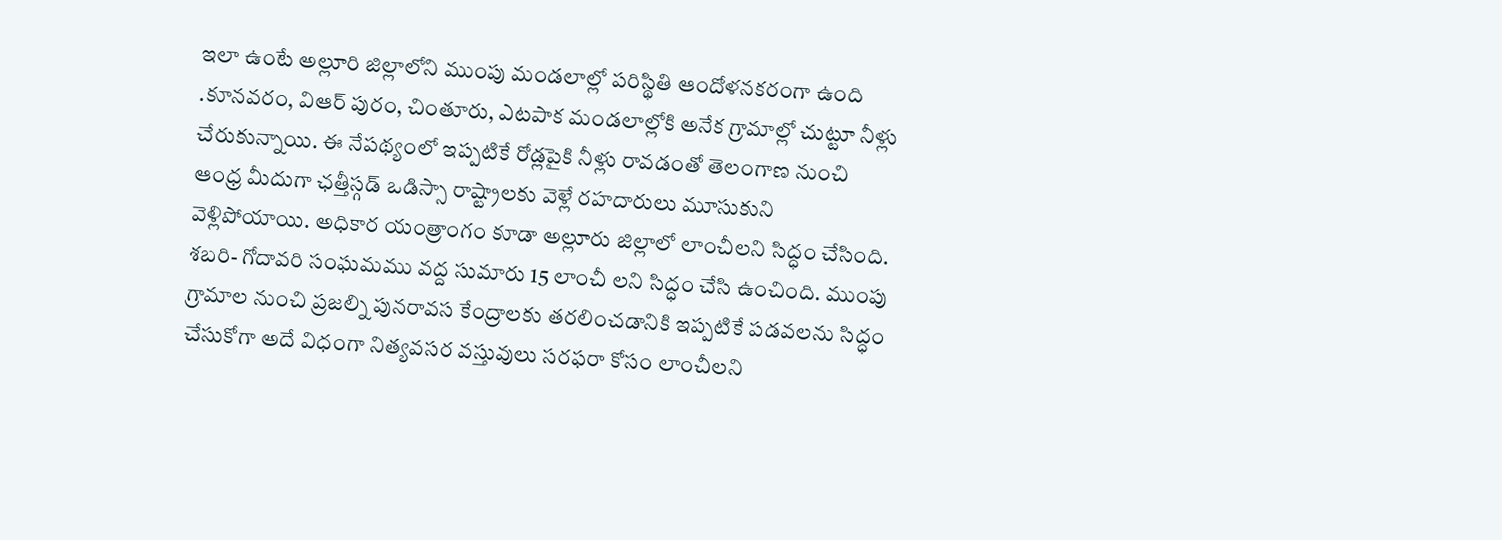ఇలా ఉంటే అల్లూరి జిల్లాలోని ముంపు మండలాల్లో పరిస్థితి ఆందోళనకరంగా ఉంది .కూనవరం, విఆర్ పురం, చింతూరు, ఎటపాక మండలాల్లోకి అనేక గ్రామాల్లో చుట్టూ నీళ్లు చేరుకున్నాయి. ఈ నేపథ్యంలో ఇప్పటికే రోడ్లపైకి నీళ్లు రావడంతో తెలంగాణ నుంచి ఆంధ్ర మీదుగా ఛత్తీస్గడ్ ఒడిస్సా రాష్ట్రాలకు వెళ్లే రహదారులు మూసుకుని వెళ్లిపోయాయి. అధికార యంత్రాంగం కూడా అల్లూరు జిల్లాలో లాంచీలని సిద్ధం చేసింది. శబరి- గోదావరి సంఘమము వద్ద సుమారు 15 లాంచీ లని సిద్ధం చేసి ఉంచింది. ముంపు గ్రామాల నుంచి ప్రజల్ని పునరావస కేంద్రాలకు తరలించడానికి ఇప్పటికే పడవలను సిద్ధం చేసుకోగా అదే విధంగా నిత్యవసర వస్తువులు సరఫరా కోసం లాంచీలని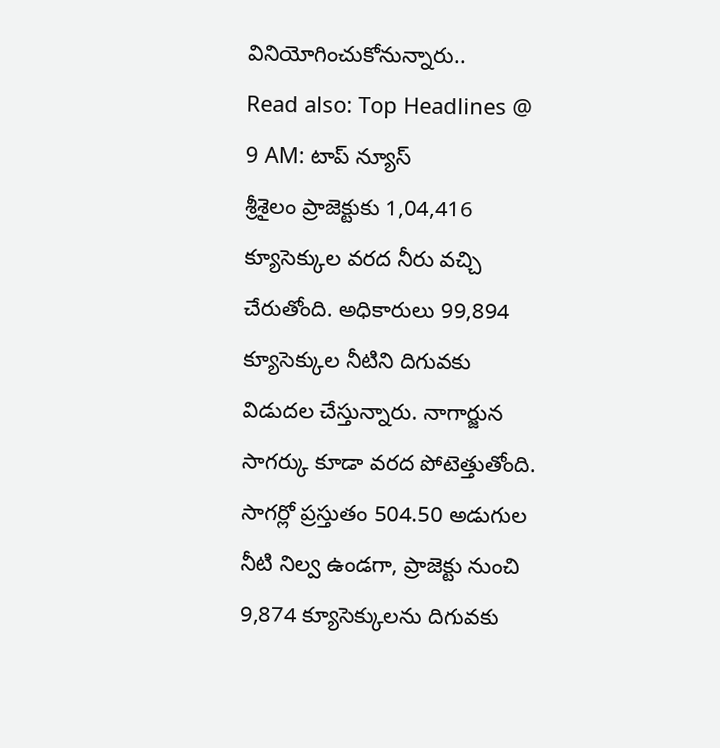వినియోగించుకోనున్నారు..
Read also: Top Headlines @ 9 AM: టాప్ న్యూస్
శ్రీశైలం ప్రాజెక్టుకు 1,04,416 క్యూసెక్కుల వరద నీరు వచ్చి చేరుతోంది. అధికారులు 99,894 క్యూసెక్కుల నీటిని దిగువకు విడుదల చేస్తున్నారు. నాగార్జున సాగర్కు కూడా వరద పోటెత్తుతోంది. సాగర్లో ప్రస్తుతం 504.50 అడుగుల నీటి నిల్వ ఉండగా, ప్రాజెక్టు నుంచి 9,874 క్యూసెక్కులను దిగువకు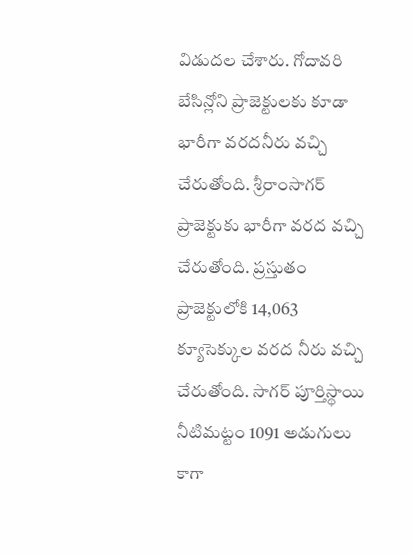విడుదల చేశారు. గోదావరి బేసిన్లోని ప్రాజెక్టులకు కూడా భారీగా వరదనీరు వచ్చి చేరుతోంది. శ్రీరాంసాగర్ ప్రాజెక్టుకు భారీగా వరద వచ్చి చేరుతోంది. ప్రస్తుతం ప్రాజెక్టులోకి 14,063 క్యూసెక్కుల వరద నీరు వచ్చి చేరుతోంది. సాగర్ పూర్తిస్థాయి నీటిమట్టం 1091 అడుగులు కాగా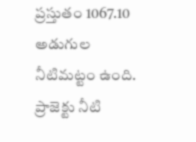ప్రస్తుతం 1067.10 అడుగుల నీటిమట్టం ఉంది. ప్రాజెక్టు నీటి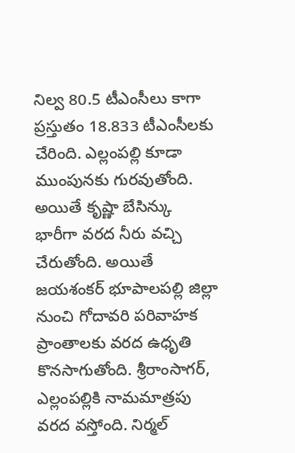నిల్వ 80.5 టీఎంసీలు కాగా ప్రస్తుతం 18.833 టీఎంసీలకు చేరింది. ఎల్లంపల్లి కూడా ముంపునకు గురవుతోంది. అయితే కృష్ణా బేసిన్కు భారీగా వరద నీరు వచ్చి చేరుతోంది. అయితే జయశంకర్ భూపాలపల్లి జిల్లా నుంచి గోదావరి పరివాహక ప్రాంతాలకు వరద ఉధృతి కొనసాగుతోంది. శ్రీరాంసాగర్, ఎల్లంపల్లికి నామమాత్రపు వరద వస్తోంది. నిర్మల్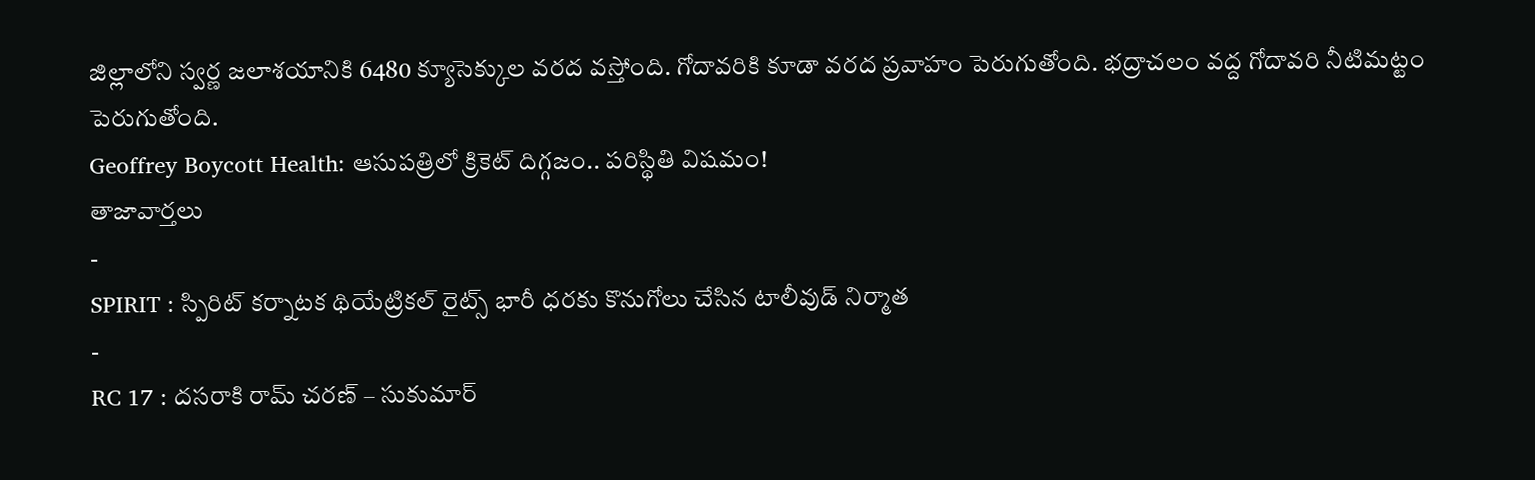జిల్లాలోని స్వర్ణ జలాశయానికి 6480 క్యూసెక్కుల వరద వస్తోంది. గోదావరికి కూడా వరద ప్రవాహం పెరుగుతోంది. భద్రాచలం వద్ద గోదావరి నీటిమట్టం పెరుగుతోంది.
Geoffrey Boycott Health: ఆసుపత్రిలో క్రికెట్ దిగ్గజం.. పరిస్థితి విషమం!
తాజావార్తలు
-
SPIRIT : స్పిరిట్ కర్నాటక థియేట్రికల్ రైట్స్ భారీ ధరకు కొనుగోలు చేసిన టాలీవుడ్ నిర్మాత
-
RC 17 : దసరాకి రామ్ చరణ్ – సుకుమార్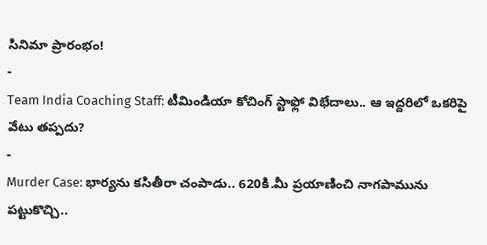సినిమా ప్రారంభం!
-
Team India Coaching Staff: టీమిండియా కోచింగ్ స్టాఫ్లో విభేదాలు.. ఆ ఇద్దరిలో ఒకరిపై వేటు తప్పదు?
-
Murder Case: భార్యను కసితీరా చంపాడు.. 620కి.మీ ప్రయాణించి నాగపామును పట్టుకొచ్చి..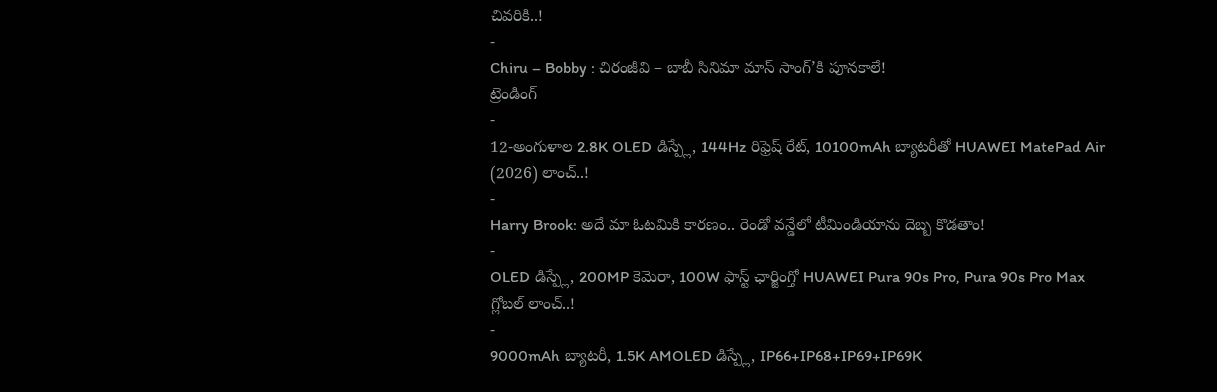చివరికి..!
-
Chiru – Bobby : చిరంజీవి – బాబీ సినిమా మాస్ సాంగ్’కి పూనకాలే!
ట్రెండింగ్
-
12-అంగుళాల 2.8K OLED డిస్ప్లే, 144Hz రిఫ్రెష్ రేట్, 10100mAh బ్యాటరీతో HUAWEI MatePad Air (2026) లాంచ్..!
-
Harry Brook: అదే మా ఓటమికి కారణం.. రెండో వన్డేలో టీమిండియాను దెబ్బ కొడతాం!
-
OLED డిస్ప్లే, 200MP కెమెరా, 100W ఫాస్ట్ ఛార్జింగ్తో HUAWEI Pura 90s Pro, Pura 90s Pro Max గ్లోబల్ లాంచ్..!
-
9000mAh బ్యాటరీ, 1.5K AMOLED డిస్ప్లే, IP66+IP68+IP69+IP69K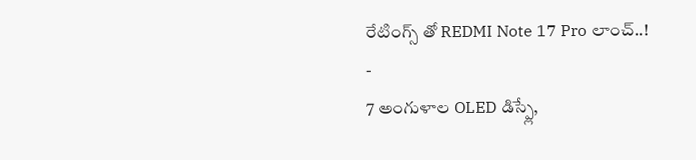రేటింగ్స్ తో REDMI Note 17 Pro లాంచ్..!
-
7 అంగుళాల OLED డిస్ప్లే,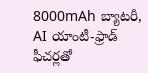8000mAh బ్యాటరీ, AI యాంటీ-ఫ్రాడ్ ఫీచర్లతో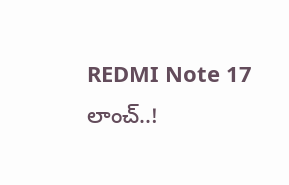REDMI Note 17 లాంచ్..!